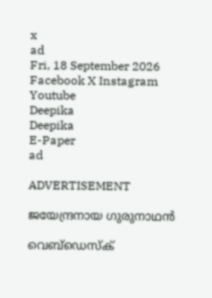x
ad
Fri, 18 September 2026
Facebook X Instagram Youtube
Deepika
Deepika
E-Paper
ad

ADVERTISEMENT

ജയേന്ദ്രനായ ഗുരുനാഥൻ

വെബ്ഡെസ്ക്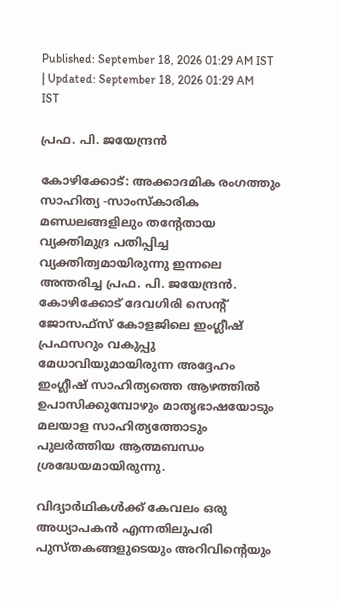Published: September 18, 2026 01:29 AM IST | Updated: September 18, 2026 01:29 AM IST

പ്രഫ. പി. ജയേന്ദ്രന്‍

കോഴിക്കോട്: അക്കാദമിക രംഗത്തും സാഹിത്യ -സാംസ്‌കാരിക മണ്ഡലങ്ങളിലും തന്‍റേതായ വ്യക്തിമുദ്ര പതിപ്പിച്ച വ്യക്തിത്വമായിരുന്നു ഇന്നലെ അന്തരിച്ച പ്രഫ. പി. ജയേന്ദ്രന്‍. കോഴിക്കോട് ദേവഗിരി സെന്‍റ് ജോസഫ്സ് കോളജിലെ ഇംഗ്ലീഷ് പ്രഫസറും വകുപ്പു മേധാവിയുമായിരുന്ന അദ്ദേഹം ഇംഗ്ലീഷ് സാഹിത്യത്തെ ആഴത്തില്‍ ഉപാസിക്കുമ്പോഴും മാതൃഭാഷയോടും മലയാള സാഹിത്യത്തോടും പുലര്‍ത്തിയ ആത്മബന്ധം ശ്രദ്ധേയമായിരുന്നു.

വിദ്യാര്‍ഥികള്‍ക്ക് കേവലം ഒരു അധ്യാപകന്‍ എന്നതിലുപരി പുസ്തകങ്ങളുടെയും അറിവിന്‍റെയും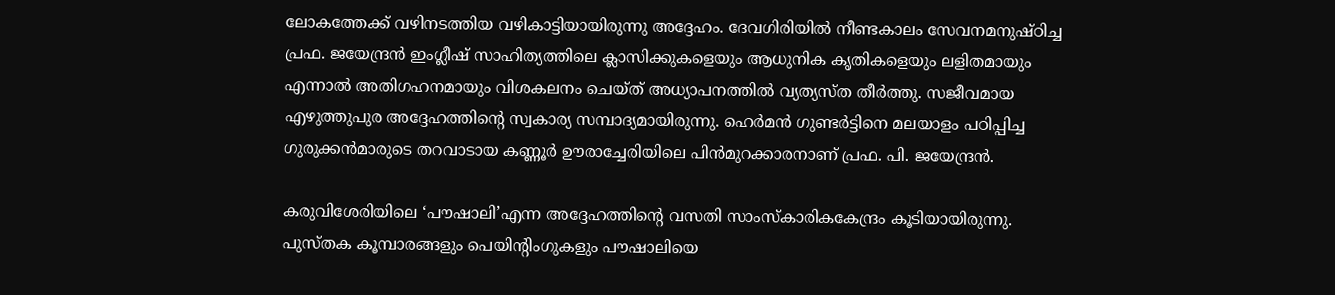ലോകത്തേക്ക് വഴിനടത്തിയ വഴികാട്ടിയായിരുന്നു അദ്ദേഹം. ദേവഗിരിയില്‍ നീണ്ടകാലം സേവനമനുഷ്ഠിച്ച പ്രഫ. ജയേന്ദ്രന്‍ ഇംഗ്ലീഷ് സാഹിത്യത്തിലെ ക്ലാസിക്കുകളെയും ആധുനിക കൃതികളെയും ലളിതമായും എന്നാല്‍ അതിഗഹനമായും വിശകലനം ചെയ്ത് അധ്യാപനത്തില്‍ വ്യത്യസ്ത തീര്‍ത്തു. സജീവമായ എഴുത്തുപുര അദ്ദേഹത്തിന്‍റെ സ്വകാര്യ സമ്പാദ്യമായിരുന്നു. ഹെര്‍മന്‍ ഗുണ്ടര്‍ട്ടിനെ മലയാളം പഠിപ്പിച്ച ഗുരുക്കന്‍മാരുടെ തറവാടായ കണ്ണൂര്‍ ഊരാച്ചേരിയിലെ പിന്‍മുറക്കാരനാണ് പ്രഫ. പി. ജയേന്ദ്രന്‍.

കരുവിശേരിയിലെ ‘പൗഷാലി’എന്ന അദ്ദേഹത്തിന്‍റെ വസതി സാംസ്‌കാരികകേന്ദ്രം കൂടിയായിരുന്നു. പുസ്തക കൂമ്പാരങ്ങളും പെയിന്‍റിംഗുകളും പൗഷാലിയെ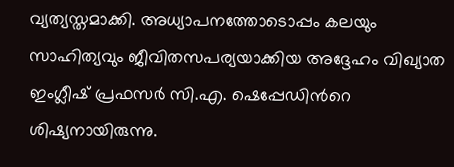വ്യത്യസ്തമാക്കി. അധ്യാപനത്തോടൊപ്പം കലയും സാഹിത്യവും ജീവിതസപര്യയാക്കിയ അദ്ദേഹം വിഖ്യാത ഇംഗ്ലീഷ് പ്രഫസര്‍ സി.എ. ഷെപ്പേഡിന്‍റെ ശിഷ്യനായിരുന്നു.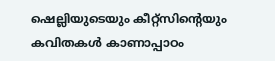ഷെല്ലിയുടെയും കീറ്റ്‌സിന്‍റെയും കവിതകള്‍ കാണാപ്പാഠം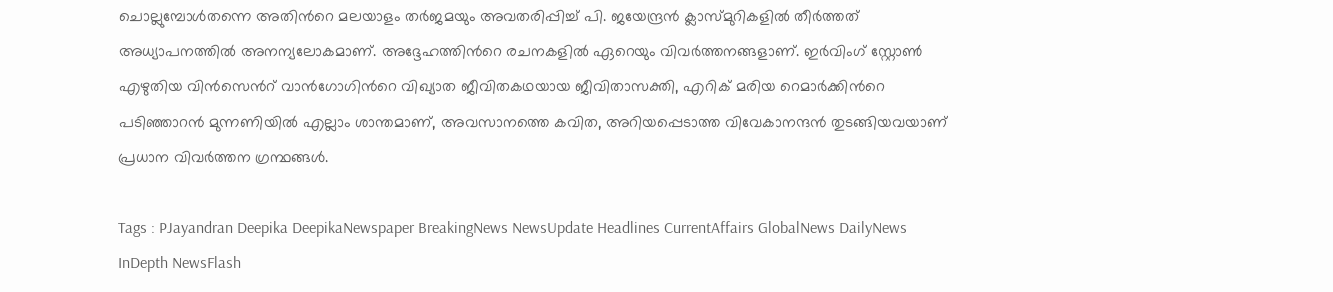ചൊല്ലുമ്പോള്‍തന്നെ അതിന്‍റെ മലയാളം തര്‍ജമയും അവതരിപ്പിച്ച് പി. ജയേന്ദ്രന്‍ ക്ലാസ്മുറികളില്‍ തീര്‍ത്തത് അധ്യാപനത്തില്‍ അനന്യലോകമാണ്. അദ്ദേഹത്തിന്‍റെ രചനകളില്‍ ഏറെയും വിവര്‍ത്തനങ്ങളാണ്. ഇർവിംഗ് സ്റ്റോൺ എഴുതിയ വിൻസെന്‍റ് വാൻഗോഗിന്‍റെ വിഖ്യാത ജീവിതകഥയായ ജീവിതാസക്തി, എറിക് മരിയ റെമാർക്കിന്‍റെ പടിഞ്ഞാറന്‍ മുന്നണിയില്‍ എല്ലാം ശാന്തമാണ്, അവസാനത്തെ കവിത, അറിയപ്പെടാത്ത വിവേകാനന്ദന്‍ തുടങ്ങിയവയാണ് പ്രധാന വിവര്‍ത്തന ഗ്രന്ഥങ്ങള്‍.

Tags : PJayandran Deepika DeepikaNewspaper BreakingNews NewsUpdate Headlines CurrentAffairs GlobalNews DailyNews InDepth NewsFlash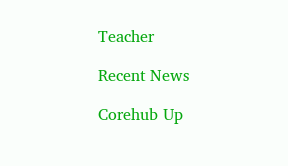Teacher

Recent News

Corehub Up